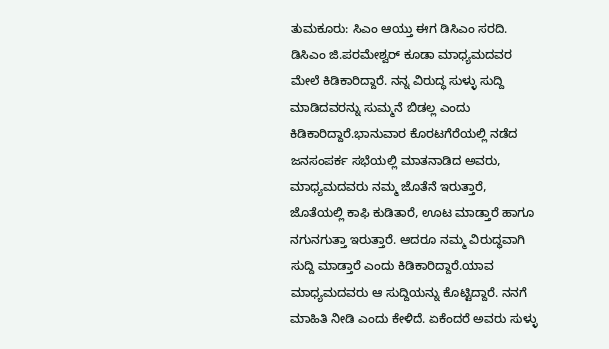ತುಮಕೂರು: ಸಿಎಂ ಆಯ್ತು ಈಗ ಡಿಸಿಎಂ ಸರದಿ. ಡಿಸಿಎಂ ಜಿ.ಪರಮೇಶ್ವರ್ ಕೂಡಾ ಮಾಧ್ಯಮದವರ ಮೇಲೆ ಕಿಡಿಕಾರಿದ್ದಾರೆ. ನನ್ನ ವಿರುದ್ಧ ಸುಳ್ಳು ಸುದ್ದಿ ಮಾಡಿದವರನ್ನು ಸುಮ್ಮನೆ ಬಿಡಲ್ಲ ಎಂದು ಕಿಡಿಕಾರಿದ್ದಾರೆ.ಭಾನುವಾರ ಕೊರಟಗೆರೆಯಲ್ಲಿ ನಡೆದ ಜನಸಂಪರ್ಕ ಸಭೆಯಲ್ಲಿ ಮಾತನಾಡಿದ ಅವರು, ಮಾಧ್ಯಮದವರು ನಮ್ಮ ಜೊತೆನೆ ಇರುತ್ತಾರೆ, ಜೊತೆಯಲ್ಲಿ ಕಾಫಿ ಕುಡಿತಾರೆ, ಊಟ ಮಾಡ್ತಾರೆ ಹಾಗೂ ನಗುನಗುತ್ತಾ ಇರುತ್ತಾರೆ. ಆದರೂ ನಮ್ಮ ವಿರುದ್ಧವಾಗಿ ಸುದ್ದಿ ಮಾಡ್ತಾರೆ ಎಂದು ಕಿಡಿಕಾರಿದ್ದಾರೆ.ಯಾವ ಮಾಧ್ಯಮದವರು ಆ ಸುದ್ದಿಯನ್ನು ಕೊಟ್ಟಿದ್ದಾರೆ. ನನಗೆ ಮಾಹಿತಿ ನೀಡಿ ಎಂದು ಕೇಳಿದೆ. ಏಕೆಂದರೆ ಅವರು ಸುಳ್ಳು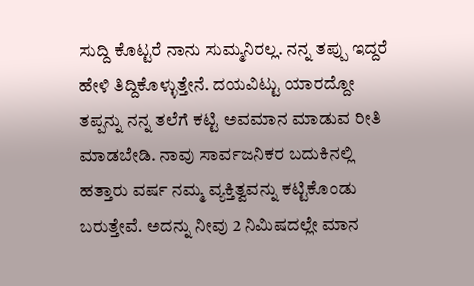ಸುದ್ದಿ ಕೊಟ್ಟರೆ ನಾನು ಸುಮ್ಮನಿರಲ್ಲ. ನನ್ನ ತಪ್ಪು ಇದ್ದರೆ ಹೇಳಿ ತಿದ್ದಿಕೊಳ್ಳುತ್ತೇನೆ. ದಯವಿಟ್ಟು ಯಾರದ್ದೋ ತಪ್ಪನ್ನು ನನ್ನ ತಲೆಗೆ ಕಟ್ಟಿ ಅವಮಾನ ಮಾಡುವ ರೀತಿ ಮಾಡಬೇಡಿ. ನಾವು ಸಾರ್ವಜನಿಕರ ಬದುಕಿನಲ್ಲಿ ಹತ್ತಾರು ವರ್ಷ ನಮ್ಮ ವ್ಯಕ್ತಿತ್ವವನ್ನು ಕಟ್ಟಿಕೊಂಡು ಬರುತ್ತೇವೆ. ಅದನ್ನು ನೀವು 2 ನಿಮಿಷದಲ್ಲೇ ಮಾನ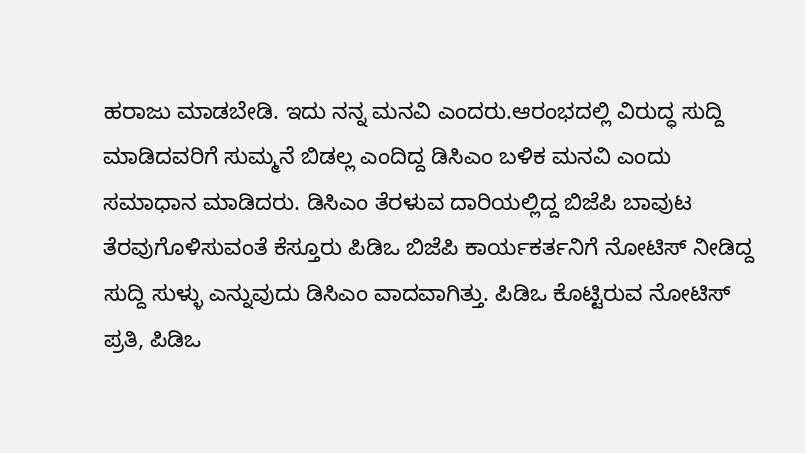ಹರಾಜು ಮಾಡಬೇಡಿ. ಇದು ನನ್ನ ಮನವಿ ಎಂದರು.ಆರಂಭದಲ್ಲಿ ವಿರುದ್ಧ ಸುದ್ದಿ ಮಾಡಿದವರಿಗೆ ಸುಮ್ಮನೆ ಬಿಡಲ್ಲ ಎಂದಿದ್ದ ಡಿಸಿಎಂ ಬಳಿಕ ಮನವಿ ಎಂದು ಸಮಾಧಾನ ಮಾಡಿದರು. ಡಿಸಿಎಂ ತೆರಳುವ ದಾರಿಯಲ್ಲಿದ್ದ ಬಿಜೆಪಿ ಬಾವುಟ ತೆರವುಗೊಳಿಸುವಂತೆ ಕೆಸ್ತೂರು ಪಿಡಿಒ ಬಿಜೆಪಿ ಕಾರ್ಯಕರ್ತನಿಗೆ ನೋಟಿಸ್ ನೀಡಿದ್ದ ಸುದ್ದಿ ಸುಳ್ಳು ಎನ್ನುವುದು ಡಿಸಿಎಂ ವಾದವಾಗಿತ್ತು. ಪಿಡಿಒ ಕೊಟ್ಟಿರುವ ನೋಟಿಸ್ ಪ್ರತಿ, ಪಿಡಿಒ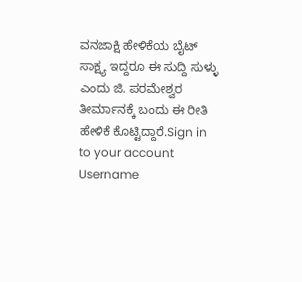ವನಜಾಕ್ಷಿ ಹೇಳಿಕೆಯ ಬೈಟ್ ಸಾಕ್ಷ್ಯ ಇದ್ದರೂ ಈ ಸುದ್ದಿ ಸುಳ್ಳು ಎಂದು ಜಿ. ಪರಮೇಶ್ವರ ತೀರ್ಮಾನಕ್ಕೆ ಬಂದು ಈ ರೀತಿ ಹೇಳಿಕೆ ಕೊಟ್ಟಿದ್ದಾರೆ.Sign in to your account
Username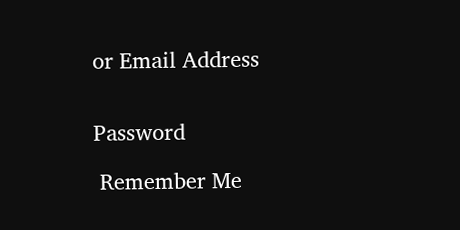or Email Address


Password

 Remember Me